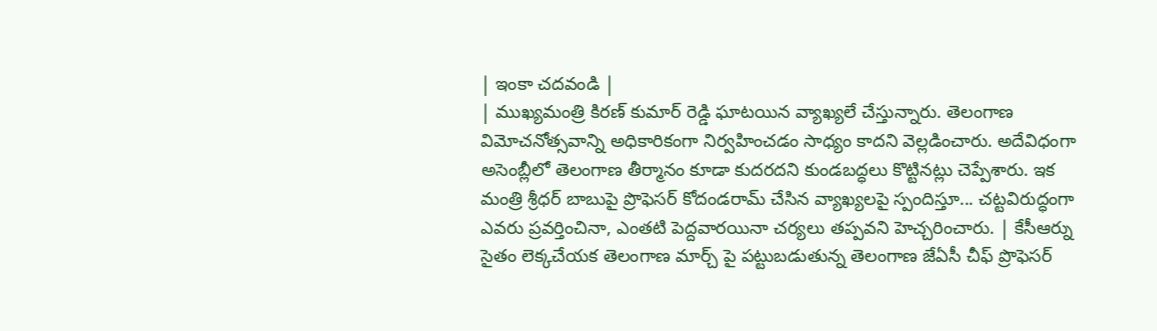| ఇంకా చదవండి |
| ముఖ్యమంత్రి కిరణ్ కుమార్ రెడ్డి ఘాటయిన వ్యాఖ్యలే చేస్తున్నారు. తెలంగాణ విమోచనోత్సవాన్ని అధికారికంగా నిర్వహించడం సాధ్యం కాదని వెల్లడించారు. అదేవిధంగా అసెంబ్లీలో తెలంగాణ తీర్మానం కూడా కుదరదని కుండబద్ధలు కొట్టినట్లు చెప్పేశారు. ఇక మంత్రి శ్రీధర్ బాబుపై ప్రొఫెసర్ కోదండరామ్ చేసిన వ్యాఖ్యలపై స్పందిస్తూ... చట్టవిరుద్ధంగా ఎవరు ప్రవర్తించినా, ఎంతటి పెద్దవారయినా చర్యలు తప్పవని హెచ్చరించారు. | కేసీఆర్ను సైతం లెక్కచేయక తెలంగాణ మార్చ్ పై పట్టుబడుతున్న తెలంగాణ జేఏసీ చీఫ్ ప్రొఫెసర్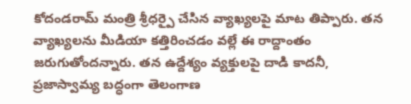కోదండరామ్ మంత్రి శ్రీధర్పై చేసిన వ్యాఖ్యలపై మాట తిప్పారు. తన వ్యాఖ్యలను మీడియా కత్తిరించడం వల్లే ఈ రాద్దాంతం జరుగుతోందన్నారు. తన ఉద్దేశ్యం వ్యక్తులపై దాడి కాదనీ, ప్రజాస్వామ్య బద్ధంగా తెలంగాణ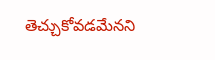తెచ్చుకోవడమేనని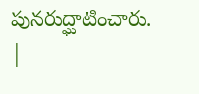పునరుద్ఘాటించారు. |